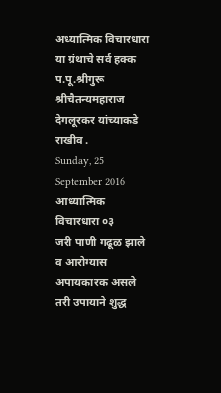अध्यात्मिक विचारधारा या ग्रंथाचे सर्व हक्क प.पू.श्रीगुरू श्रीचैतन्यमहाराज देगलूरकर यांच्याकडे राखीव .
Sunday, 25 September 2016
आध्यात्मिक विचारधारा ०३
जरी पाणी गढूळ झाले व आरोग्यास अपायकारक असले तरी उपायाने शुद्ध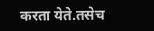करता येते.तसेच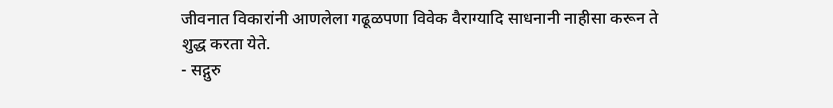जीवनात विकारांनी आणलेला गढूळपणा विवेक वैराग्यादि साधनानी नाहीसा करून ते शुद्ध करता येते.
- सद्गुरु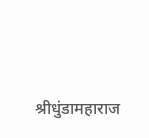श्रीधुंडामहाराज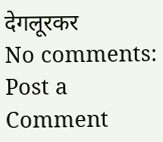देगलूरकर
No comments:
Post a Comment